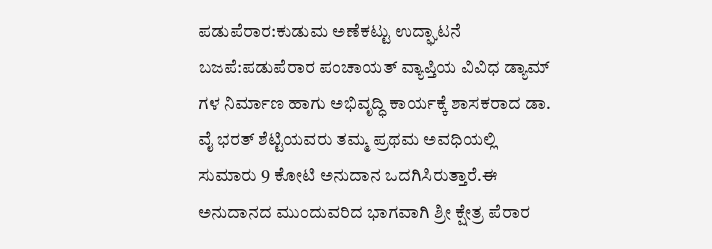ಪಡುಪೆರಾರ:ಕುಡುಮ ಅಣೆಕಟ್ಟು ಉದ್ಘಾಟನೆ
ಬಜಪೆ:ಪಡುಪೆರಾರ ಪಂಚಾಯತ್ ವ್ಯಾಪ್ತಿಯ ವಿವಿಧ ಡ್ಯಾಮ್ ಗಳ ನಿರ್ಮಾಣ ಹಾಗು ಅಭಿವೃದ್ಧಿ ಕಾರ್ಯಕ್ಕೆ ಶಾಸಕರಾದ ಡಾ. ವೈ ಭರತ್ ಶೆಟ್ಟಿಯವರು ತಮ್ಮ ಪ್ರಥಮ ಅವಧಿಯಲ್ಲಿ ಸುಮಾರು 9 ಕೋಟಿ ಅನುದಾನ ಒದಗಿಸಿರುತ್ತಾರೆ.ಈ ಅನುದಾನದ ಮುಂದುವರಿದ ಭಾಗವಾಗಿ ಶ್ರೀ ಕ್ಷೇತ್ರ ಪೆರಾರ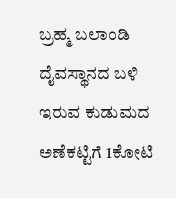ಬ್ರಹ್ಮ ಬಲಾಂಡಿ ದೈವಸ್ಥಾನದ ಬಳಿ ಇರುವ ಕುಡುಮದ ಅಣೆಕಟ್ಟಿಗೆ 1ಕೋಟಿ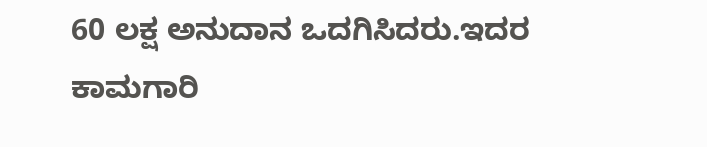60 ಲಕ್ಷ ಅನುದಾನ ಒದಗಿಸಿದರು.ಇದರ ಕಾಮಗಾರಿ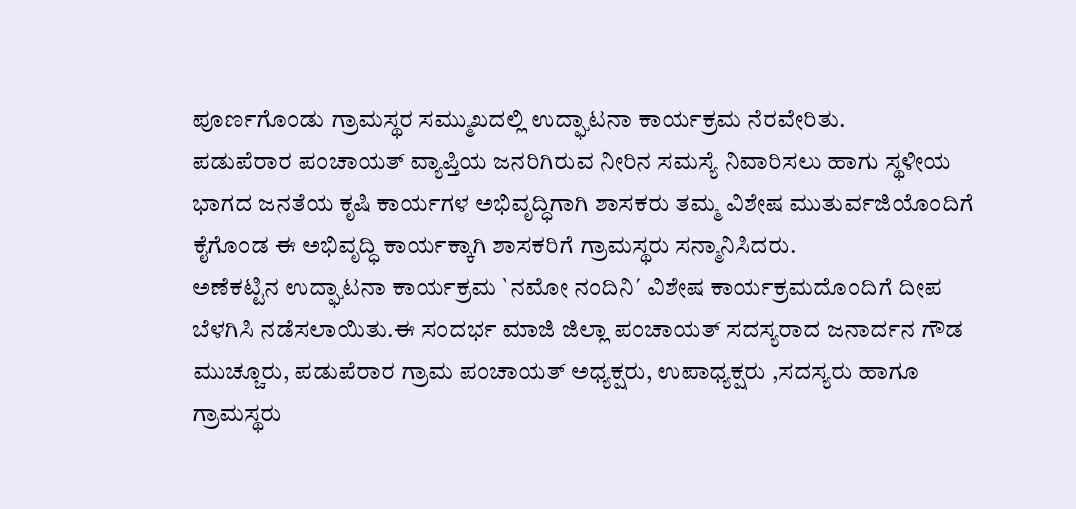ಪೂರ್ಣಗೊಂಡು ಗ್ರಾಮಸ್ಥರ ಸಮ್ಮುಖದಲ್ಲಿ ಉದ್ಘಾಟನಾ ಕಾರ್ಯಕ್ರಮ ನೆರವೇರಿತು.
ಪಡುಪೆರಾರ ಪಂಚಾಯತ್ ವ್ಯಾಪ್ತಿಯ ಜನರಿಗಿರುವ ನೀರಿನ ಸಮಸ್ಯೆ ನಿವಾರಿಸಲು ಹಾಗು ಸ್ಥಳೀಯ ಭಾಗದ ಜನತೆಯ ಕೃಷಿ ಕಾರ್ಯಗಳ ಅಭಿವೃದ್ಧಿಗಾಗಿ ಶಾಸಕರು ತಮ್ಮ ವಿಶೇಷ ಮುತುರ್ವಜಿಯೊಂದಿಗೆ ಕೈಗೊಂಡ ಈ ಅಭಿವೃದ್ಧಿ ಕಾರ್ಯಕ್ಕಾಗಿ ಶಾಸಕರಿಗೆ ಗ್ರಾಮಸ್ಥರು ಸನ್ಮಾನಿಸಿದರು.
ಅಣೆಕಟ್ಟಿನ ಉದ್ಘಾಟನಾ ಕಾರ್ಯಕ್ರಮ `ನಮೋ ನಂದಿನಿ´ ವಿಶೇಷ ಕಾರ್ಯಕ್ರಮದೊಂದಿಗೆ ದೀಪ ಬೆಳಗಿಸಿ ನಡೆಸಲಾಯಿತು.ಈ ಸಂದರ್ಭ ಮಾಜಿ ಜಿಲ್ಲಾ ಪಂಚಾಯತ್ ಸದಸ್ಯರಾದ ಜನಾರ್ದನ ಗೌಡ ಮುಚ್ಚೂರು, ಪಡುಪೆರಾರ ಗ್ರಾಮ ಪಂಚಾಯತ್ ಅಧ್ಯಕ್ಷರು, ಉಪಾಧ್ಯಕ್ಷರು ,ಸದಸ್ಯರು ಹಾಗೂ ಗ್ರಾಮಸ್ಥರು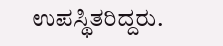ಉಪಸ್ಥಿತರಿದ್ದರು.